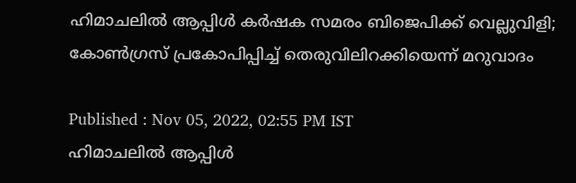ഹിമാചലിൽ ആപ്പിൾ കർഷക സമരം ബിജെപിക്ക് വെല്ലുവിളി; കോൺഗ്രസ് പ്രകോപിപ്പിച്ച് തെരുവിലിറക്കിയെന്ന് മറുവാദം

Published : Nov 05, 2022, 02:55 PM IST
ഹിമാചലിൽ ആപ്പിൾ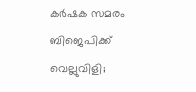കർഷക സമരം ബിജെപിക്ക് വെല്ലുവിളി;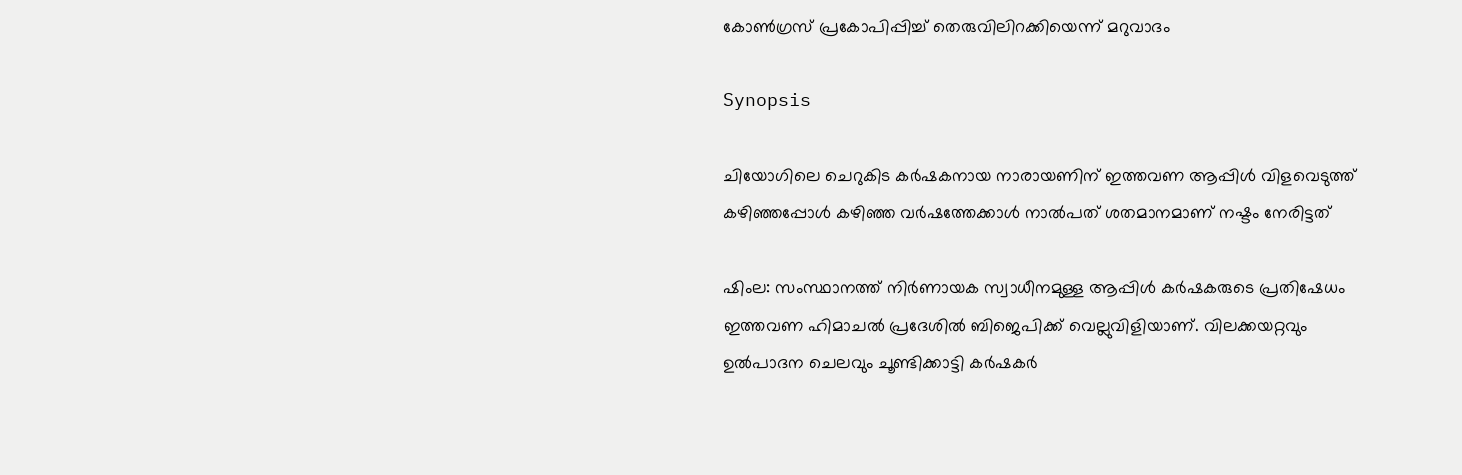കോൺഗ്രസ് പ്രകോപിപ്പിച്ച് തെരുവിലിറക്കിയെന്ന് മറുവാദം

Synopsis

ചിയോഗിലെ ചെറുകിട കർഷകനായ നാരായണിന് ഇത്തവണ ആപ്പിൾ വിളവെടുത്ത് കഴിഞ്ഞപ്പോൾ കഴിഞ്ഞ വർഷത്തേക്കാൾ നാല്‍പത് ശതമാനമാണ് നഷ്ടം നേരിട്ടത്

ഷിംല: സംസ്ഥാനത്ത് നി‍ർണായക സ്വാധീനമുള്ള ആപ്പിൾ കർഷകരുടെ പ്രതിഷേധം ഇത്തവണ ഹിമാചല്‍ പ്രദേശില്‍ ബിജെപിക്ക് വെല്ലുവിളിയാണ്. വിലക്കയറ്റവും ഉല്‍പാദന ചെലവും ചൂണ്ടിക്കാട്ടി കർഷകർ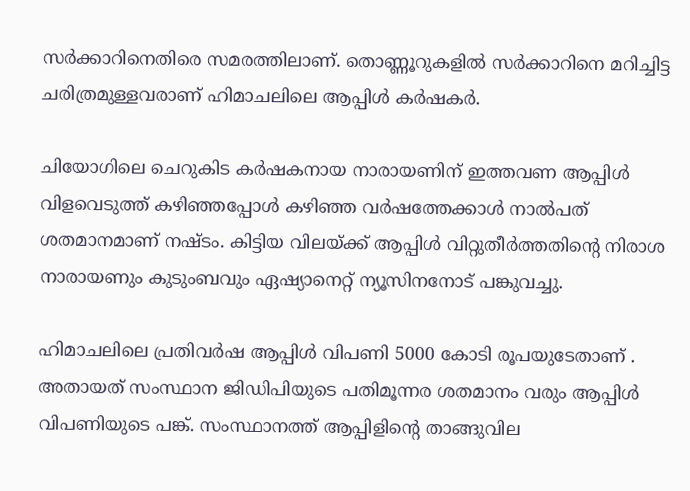സർക്കാറിനെതിരെ സമരത്തിലാണ്. തൊണ്ണൂറുകളില്‍ സർക്കാറിനെ മറിച്ചിട്ട ചരിത്രമുള്ളവരാണ് ഹിമാചലിലെ ആപ്പിൾ കർഷകർ.

ചിയോഗിലെ ചെറുകിട കർഷകനായ നാരായണിന് ഇത്തവണ ആപ്പിൾ വിളവെടുത്ത് കഴിഞ്ഞപ്പോൾ കഴിഞ്ഞ വർഷത്തേക്കാൾ നാല്‍പത് ശതമാനമാണ് നഷ്ടം. കിട്ടിയ വിലയ്ക്ക് ആപ്പിൾ വിറ്റുതീർത്തതിന്‍റെ നിരാശ നാരായണും കുടുംബവും ഏഷ്യാനെറ്റ് ന്യൂസിനനോട് പങ്കുവച്ചു.

ഹിമാചലിലെ പ്രതിവർഷ ആപ്പിൾ വിപണി 5000 കോടി രൂപയുടേതാണ് . അതായത് സംസ്ഥാന ജിഡിപിയുടെ പതിമൂന്നര ശതമാനം വരും ആപ്പിൾ വിപണിയുടെ പങ്ക്. സംസ്ഥാനത്ത് ആപ്പിളിന്റെ താങ്ങുവില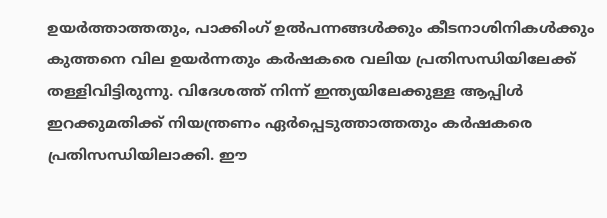ഉയർത്താത്തതും, പാക്കിംഗ് ഉല്‍പന്നങ്ങൾക്കും കീടനാശിനികൾക്കും കുത്തനെ വില ഉയർന്നതും കർഷകരെ വലിയ പ്രതിസന്ധിയിലേക്ക് തള്ളിവിട്ടിരുന്നു. വിദേശത്ത് നിന്ന് ഇന്ത്യയിലേക്കുള്ള ആപ്പിൾ ഇറക്കുമതിക്ക് നിയന്ത്രണം ഏർപ്പെടുത്താത്തതും കർഷകരെ പ്രതിസന്ധിയിലാക്കി. ഈ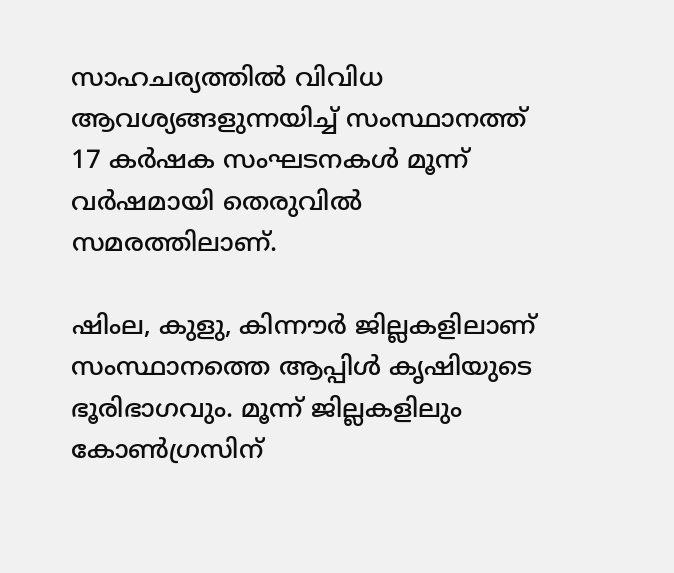സാഹചര്യത്തിൽ വിവിധ ആവശ്യങ്ങളുന്നയിച്ച് സംസ്ഥാനത്ത് 17 കർഷക സംഘടനകൾ മൂന്ന് വർഷമായി തെരുവില്‍ സമരത്തിലാണ്.

ഷിംല, കുളു, കിന്നൗർ ജില്ലകളിലാണ് സംസ്ഥാനത്തെ ആപ്പിൾ കൃഷിയുടെ ഭൂരിഭാഗവും. മൂന്ന് ജില്ലകളിലും കോൺഗ്രസിന്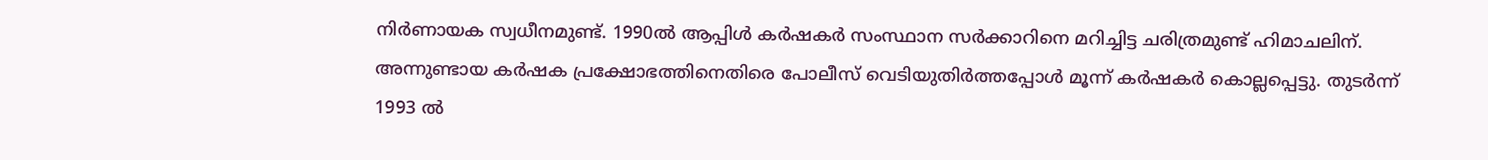നിർണായക സ്വധീനമുണ്ട്. 1990ല്‍ ആപ്പിൾ കർഷകർ സംസ്ഥാന സർക്കാറിനെ മറിച്ചിട്ട ചരിത്രമുണ്ട് ഹിമാചലിന്. അന്നുണ്ടായ കർഷക പ്രക്ഷോഭത്തിനെതിരെ പോലീസ് വെടിയുതിർത്തപ്പോൾ മൂന്ന് കർഷകർ കൊല്ലപ്പെട്ടു. തുടർന്ന് 1993 ല്‍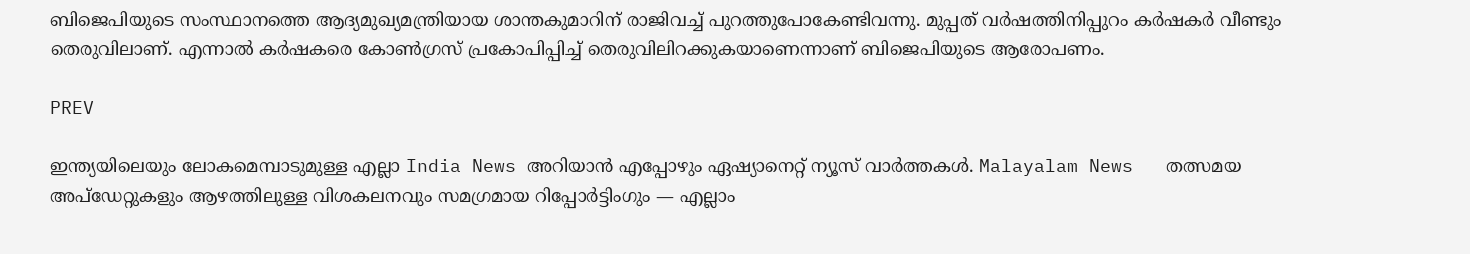ബിജെപിയുടെ സംസ്ഥാനത്തെ ആദ്യമുഖ്യമന്ത്രിയായ ശാന്തകുമാറിന് രാജിവച്ച് പുറത്തുപോകേണ്ടിവന്നു. മുപ്പത് വർഷത്തിനിപ്പുറം കർഷകർ വീണ്ടും തെരുവിലാണ്. എന്നാല്‍ കർഷകരെ കോൺഗ്രസ് പ്രകോപിപ്പിച്ച് തെരുവിലിറക്കുകയാണെന്നാണ് ബിജെപിയുടെ ആരോപണം.

PREV

ഇന്ത്യയിലെയും ലോകമെമ്പാടുമുള്ള എല്ലാ India News അറിയാൻ എപ്പോഴും ഏഷ്യാനെറ്റ് ന്യൂസ് വാർത്തകൾ. Malayalam News   തത്സമയ അപ്‌ഡേറ്റുകളും ആഴത്തിലുള്ള വിശകലനവും സമഗ്രമായ റിപ്പോർട്ടിംഗും — എല്ലാം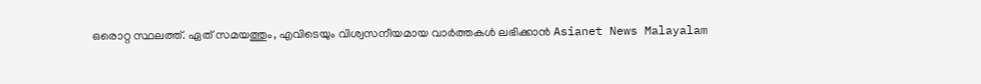ഒരൊറ്റ സ്ഥലത്ത്. ഏത് സമയത്തും, എവിടെയും വിശ്വസനീയമായ വാർത്തകൾ ലഭിക്കാൻ Asianet News Malayalam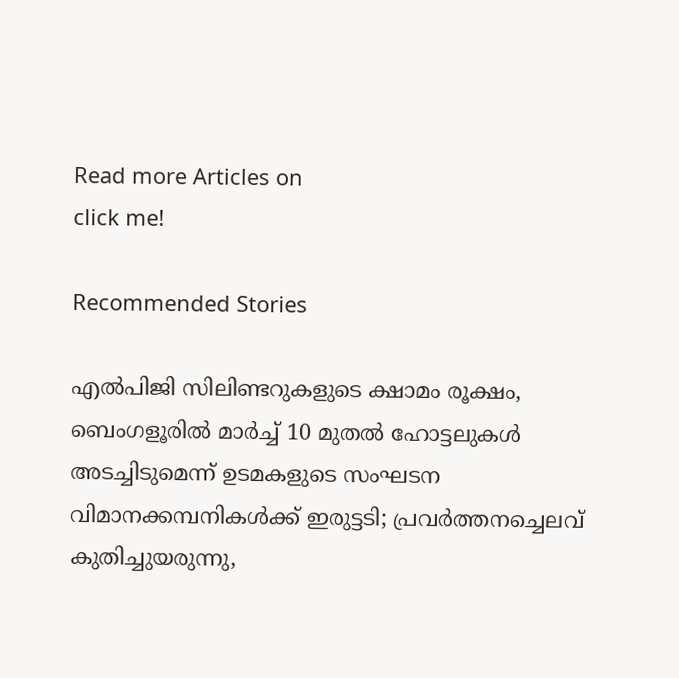Read more Articles on
click me!

Recommended Stories

എൽപിജി സിലിണ്ടറുകളുടെ ക്ഷാമം രൂക്ഷം, ബെംഗളൂരിൽ മാർച്ച് 10 മുതൽ ഹോട്ടലുകൾ അടച്ചിടുമെന്ന് ഉടമകളുടെ സംഘടന
വിമാനക്കമ്പനികള്‍ക്ക് ഇരുട്ടടി; പ്രവര്‍ത്തനച്ചെലവ് കുതിച്ചുയരുന്നു,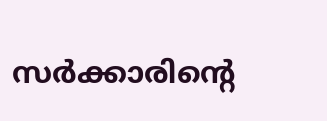സര്‍ക്കാരിന്റെ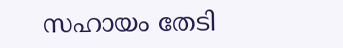സഹായം തേടി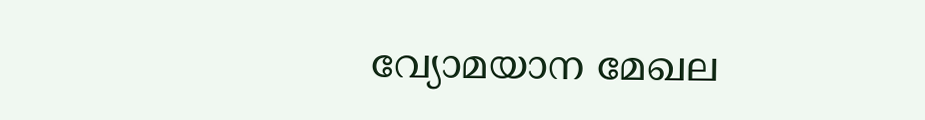വ്യോമയാന മേഖല